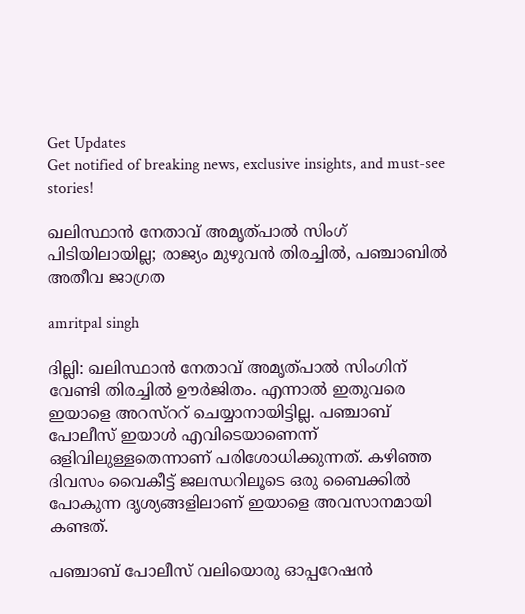Get Updates
Get notified of breaking news, exclusive insights, and must-see stories!

ഖലിസ്ഥാന്‍ നേതാവ് അമൃത്പാല്‍ സിംഗ് പിടിയിലായില്ല; രാജ്യം മുഴുവന്‍ തിരച്ചില്‍, പഞ്ചാബില്‍ അതീവ ജാഗ്രത

amritpal singh

ദില്ലി: ഖലിസ്ഥാന്‍ നേതാവ് അമൃത്പാല്‍ സിംഗിന് വേണ്ടി തിരച്ചില്‍ ഊര്‍ജിതം. എന്നാല്‍ ഇതുവരെ ഇയാളെ അറസ്‌ററ് ചെയ്യാനായിട്ടില്ല. പഞ്ചാബ് പോലീസ് ഇയാള്‍ എവിടെയാണെന്ന് ഒളിവിലുള്ളതെന്നാണ് പരിശോധിക്കുന്നത്. കഴിഞ്ഞ ദിവസം വൈകീട്ട് ജലന്ധറിലൂടെ ഒരു ബൈക്കില്‍ പോകുന്ന ദൃശ്യങ്ങളിലാണ് ഇയാളെ അവസാനമായി കണ്ടത്.

പഞ്ചാബ് പോലീസ് വലിയൊരു ഓപ്പറേഷന്‍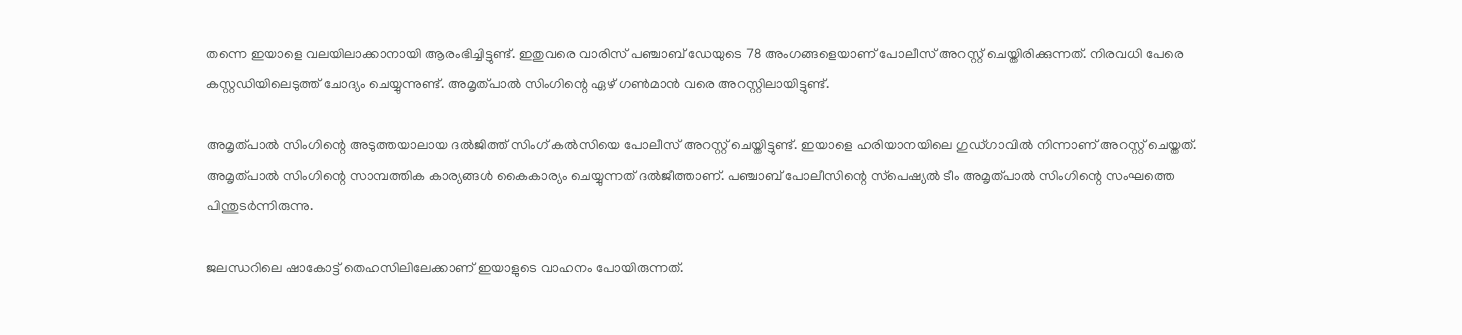തന്നെ ഇയാളെ വലയിലാക്കാനായി ആരംഭിച്ചിട്ടുണ്ട്. ഇതുവരെ വാരിസ് പഞ്ചാബ് ഡേയുടെ 78 അംഗങ്ങളെയാണ് പോലീസ് അറസ്റ്റ് ചെയ്തിരിക്കുന്നത്. നിരവധി പേരെ കസ്റ്റഡിയിലെടുത്ത് ചോദ്യം ചെയ്യുന്നുണ്ട്. അമൃത്പാല്‍ സിംഗിന്റെ ഏഴ് ഗണ്‍മാന്‍ വരെ അറസ്റ്റിലായിട്ടുണ്ട്.

അമൃത്പാല്‍ സിംഗിന്റെ അടുത്തയാലായ ദല്‍ജിത്ത് സിംഗ് കല്‍സിയെ പോലീസ് അറസ്റ്റ് ചെയ്തിട്ടുണ്ട്. ഇയാളെ ഹരിയാനയിലെ ഗുഡ്ഗാവില്‍ നിന്നാണ് അറസ്റ്റ് ചെയ്തത്. അമൃത്പാല്‍ സിംഗിന്റെ സാമ്പത്തിക കാര്യങ്ങള്‍ കൈകാര്യം ചെയ്യുന്നത് ദല്‍ജീത്താണ്. പഞ്ചാബ് പോലീസിന്റെ സ്‌പെഷ്യല്‍ ടീം അമൃത്പാല്‍ സിംഗിന്റെ സംഘത്തെ പിന്തുടര്‍ന്നിരുന്നു.

ജലന്ധറിലെ ഷാകോട്ട് തെഹസിലിലേക്കാണ് ഇയാളുടെ വാഹനം പോയിരുന്നത്.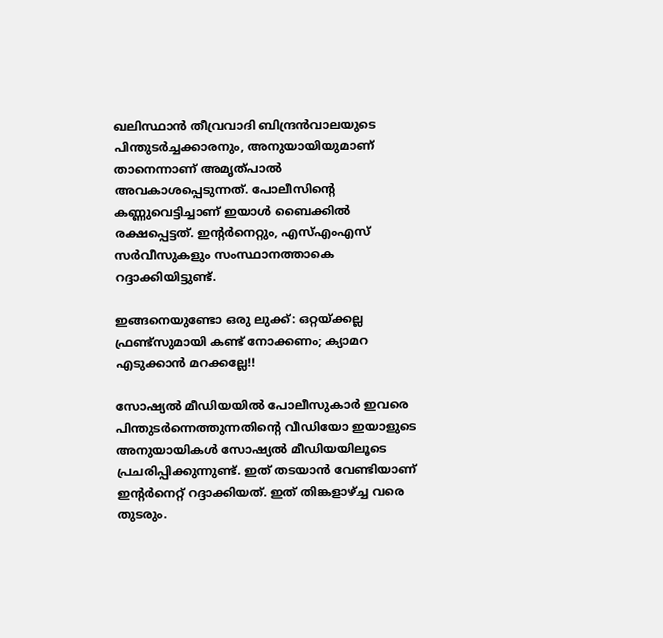ഖലിസ്ഥാന്‍ തീവ്രവാദി ബിന്ദ്രന്‍വാലയുടെ പിന്തുടര്‍ച്ചക്കാരനും, അനുയായിയുമാണ് താനെന്നാണ് അമൃത്പാല്‍ അവകാശപ്പെടുന്നത്. പോലീസിന്റെ കണ്ണുവെട്ടിച്ചാണ് ഇയാള്‍ ബൈക്കില്‍ രക്ഷപ്പെട്ടത്. ഇന്റര്‍നെറ്റും, എസ്എംഎസ് സര്‍വീസുകളും സംസ്ഥാനത്താകെ റദ്ദാക്കിയിട്ടുണ്ട്.

ഇങ്ങനെയുണ്ടോ ഒരു ലുക്ക്: ഒറ്റയ്ക്കല്ല ഫ്രണ്ട്‌സുമായി കണ്ട് നോക്കണം; ക്യാമറ എടുക്കാന്‍ മറക്കല്ലേ!!

സോഷ്യല്‍ മീഡിയയില്‍ പോലീസുകാര്‍ ഇവരെ പിന്തുടര്‍ന്നെത്തുന്നതിന്റെ വീഡിയോ ഇയാളുടെ അനുയായികള്‍ സോഷ്യല്‍ മീഡിയയിലൂടെ പ്രചരിപ്പിക്കുന്നുണ്ട്. ഇത് തടയാന്‍ വേണ്ടിയാണ് ഇന്റര്‍നെറ്റ് റദ്ദാക്കിയത്. ഇത് തിങ്കളാഴ്ച്ച വരെ തുടരും.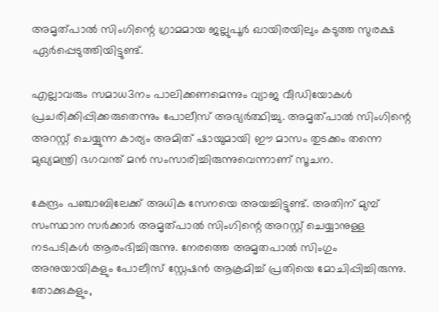അമൃത്പാല്‍ സിംഗിന്റെ ഗ്രാമമായ ജല്ലുപൂര്‍ ഖായിരയിലും കടുത്ത സുരക്ഷ ഏര്‍പ്പെടുത്തിയിട്ടുണ്ട്.

എല്ലാവരും സമാധ3നം പാലിക്കണമെന്നും വ്യാജ വീഡിയോകള്‍ പ്രചരിക്കിപ്പിക്കരുതെന്നും പോലീസ് അഭ്യര്‍ത്ഥിച്ചു. അമൃത്പാല്‍ സിംഗിന്റെ അറസ്റ്റ് ചെയ്യുന്ന കാര്യം അമിത് ഷായുമായി ഈ മാസം തുടക്കം തന്നെ മുഖ്യമന്ത്രി ഭഗവന്ത് മന്‍ സംസാരിച്ചിരുന്നുവെന്നാണ് സൂചന.

കേന്ദ്രം പഞ്ചാബിലേക്ക് അധിക സേനയെ അയച്ചിട്ടുണ്ട്. അതിന് മുമ്പ് സംസ്ഥാന സര്‍ക്കാര്‍ അമൃത്പാല്‍ സിംഗിന്റെ അറസ്റ്റ് ചെയ്യാനുള്ള നടപടികള്‍ ആരംഭിച്ചിരുന്നു. നേരത്തെ അമൃതപാല്‍ സിംഗും അനുയായികളും പോലീസ് സ്റ്റേഷന്‍ ആക്രമിച്ച് പ്രതിയെ മോചിപ്പിച്ചിരുന്നു. തോക്കുകളും,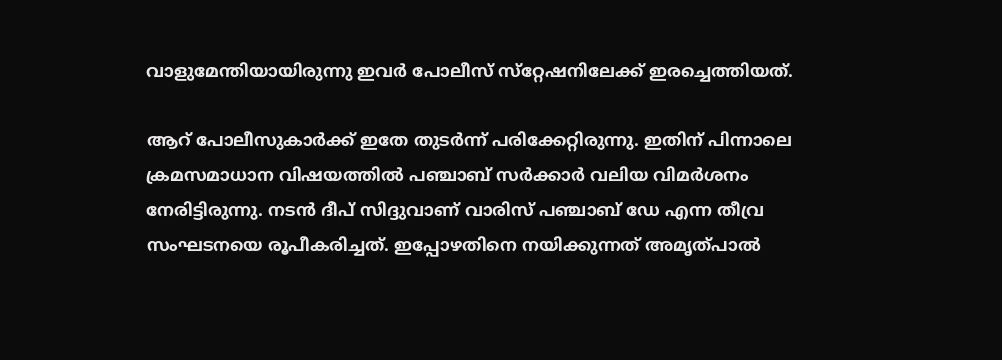വാളുമേന്തിയായിരുന്നു ഇവര്‍ പോലീസ് സ്‌റ്റേഷനിലേക്ക് ഇരച്ചെത്തിയത്.

ആറ് പോലീസുകാര്‍ക്ക് ഇതേ തുടര്‍ന്ന് പരിക്കേറ്റിരുന്നു. ഇതിന് പിന്നാലെ ക്രമസമാധാന വിഷയത്തില്‍ പഞ്ചാബ് സര്‍ക്കാര്‍ വലിയ വിമര്‍ശനം നേരിട്ടിരുന്നു. നടന്‍ ദീപ് സിദ്ദുവാണ് വാരിസ് പഞ്ചാബ് ഡേ എന്ന തീവ്ര സംഘടനയെ രൂപീകരിച്ചത്. ഇപ്പോഴതിനെ നയിക്കുന്നത് അമൃത്പാല്‍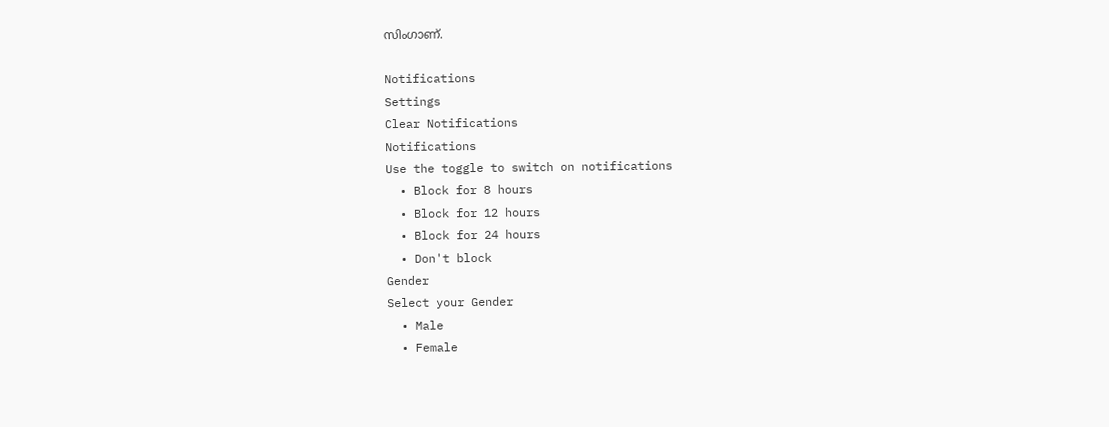സിംഗാണ്.

Notifications
Settings
Clear Notifications
Notifications
Use the toggle to switch on notifications
  • Block for 8 hours
  • Block for 12 hours
  • Block for 24 hours
  • Don't block
Gender
Select your Gender
  • Male
  • Female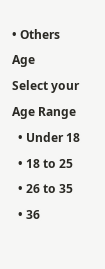• Others
Age
Select your Age Range
  • Under 18
  • 18 to 25
  • 26 to 35
  • 36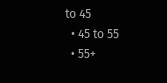to 45
  • 45 to 55
  • 55+